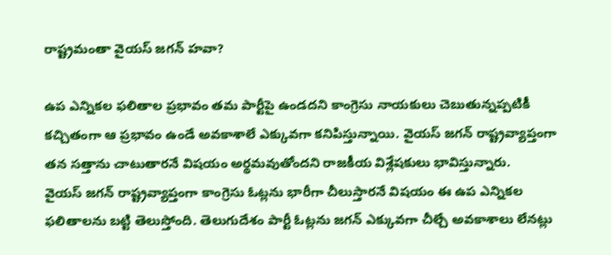రాష్ట్రమంతా వైయస్ జగన్ హవా?

ఉప ఎన్నికల ఫలితాల ప్రభావం తమ పార్టీపై ఉండదని కాంగ్రెసు నాయకులు చెబుతున్నప్పటికీ కచ్చితంగా ఆ ప్రభావం ఉండే అవకాశాలే ఎక్కువగా కనిపిస్తున్నాయి. వైయస్ జగన్ రాష్ట్రవ్యాప్తంగా తన సత్తాను చాటుతారనే విషయం అర్థమవుతోందని రాజకీయ విశ్లేషకులు భావిస్తున్నారు.
వైయస్ జగన్ రాష్ట్రవ్యాప్తంగా కాంగ్రెసు ఓట్లను భారీగా చీలుస్తారనే విషయం ఈ ఉప ఎన్నికల ఫలితాలను బట్టి తెలుస్తోంది. తెలుగుదేశం పార్టీ ఓట్లను జగన్ ఎక్కువగా చీల్చే అవకాశాలు లేనట్లు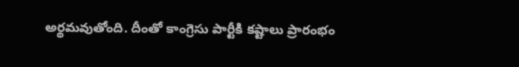అర్థమవుతోంది. దీంతో కాంగ్రెసు పార్టీకి కష్టాలు ప్రారంభం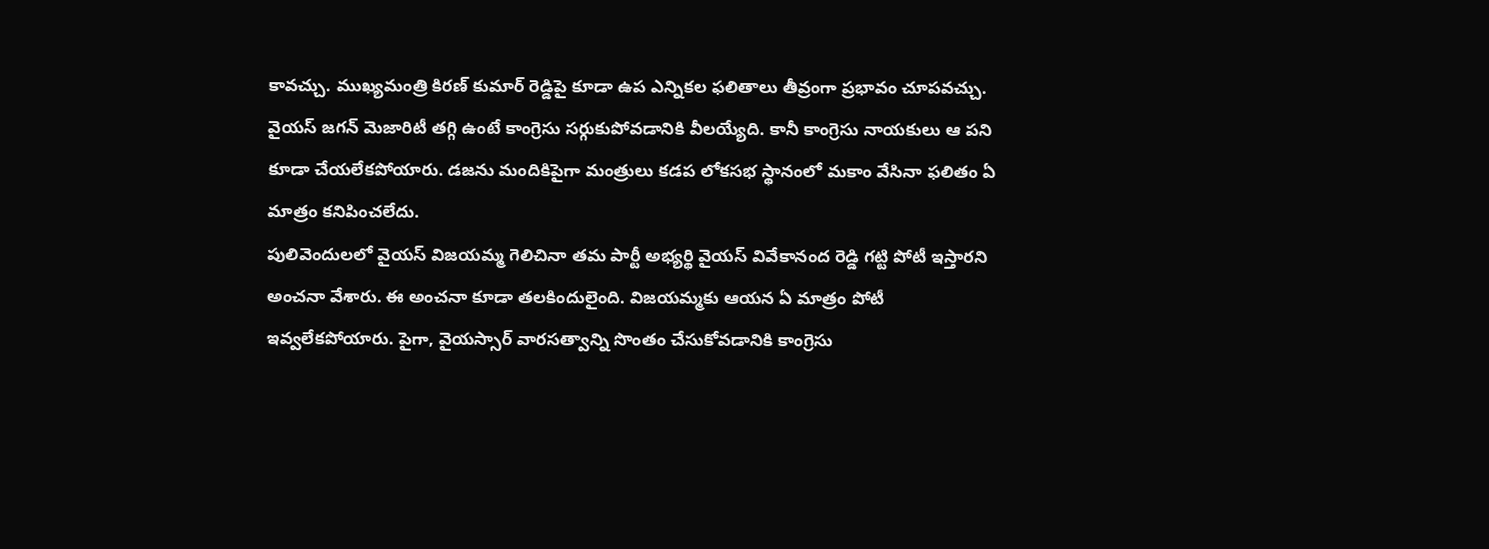కావచ్చు. ముఖ్యమంత్రి కిరణ్ కుమార్ రెడ్డిపై కూడా ఉప ఎన్నికల ఫలితాలు తీవ్రంగా ప్రభావం చూపవచ్చు. వైయస్ జగన్ మెజారిటీ తగ్గి ఉంటే కాంగ్రెసు సర్గుకుపోవడానికి వీలయ్యేది. కానీ కాంగ్రెసు నాయకులు ఆ పని కూడా చేయలేకపోయారు. డజను మందికిపైగా మంత్రులు కడప లోకసభ స్థానంలో మకాం వేసినా ఫలితం ఏ మాత్రం కనిపించలేదు.
పులివెందులలో వైయస్ విజయమ్మ గెలిచినా తమ పార్టీ అభ్యర్థి వైయస్ వివేకానంద రెడ్డి గట్టి పోటీ ఇస్తారని అంచనా వేశారు. ఈ అంచనా కూడా తలకిందులైంది. విజయమ్మకు ఆయన ఏ మాత్రం పోటీ ఇవ్వలేకపోయారు. పైగా, వైయస్సార్ వారసత్వాన్ని సొంతం చేసుకోవడానికి కాంగ్రెసు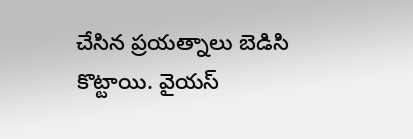చేసిన ప్రయత్నాలు బెడిసి కొట్టాయి. వైయస్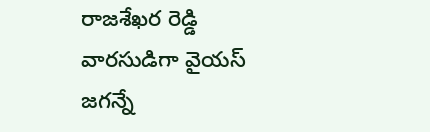రాజశేఖర రెడ్డి వారసుడిగా వైయస్ జగన్నే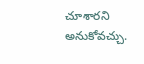చూశారని అనుకోవచ్చు.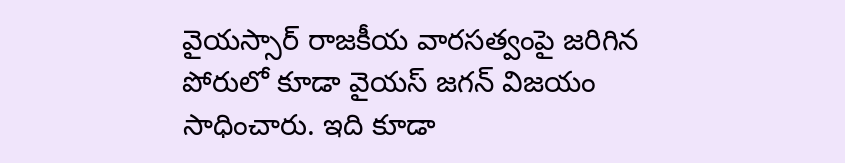వైయస్సార్ రాజకీయ వారసత్వంపై జరిగిన పోరులో కూడా వైయస్ జగన్ విజయం సాధించారు. ఇది కూడా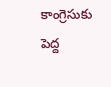కాంగ్రెసుకు పెద్ద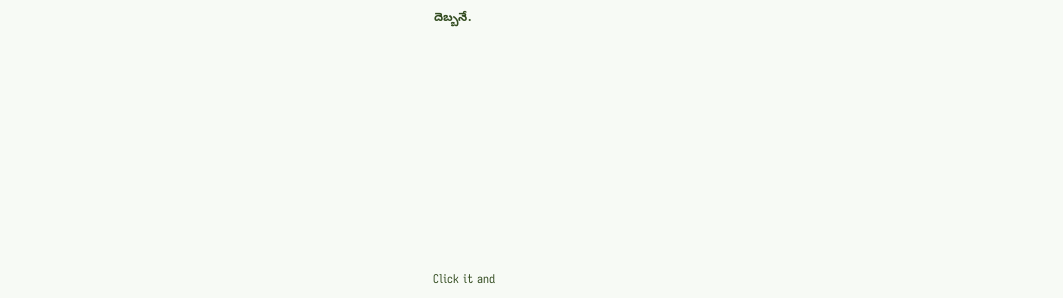దెబ్బనే.












Click it and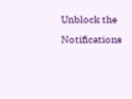Unblock the Notifications